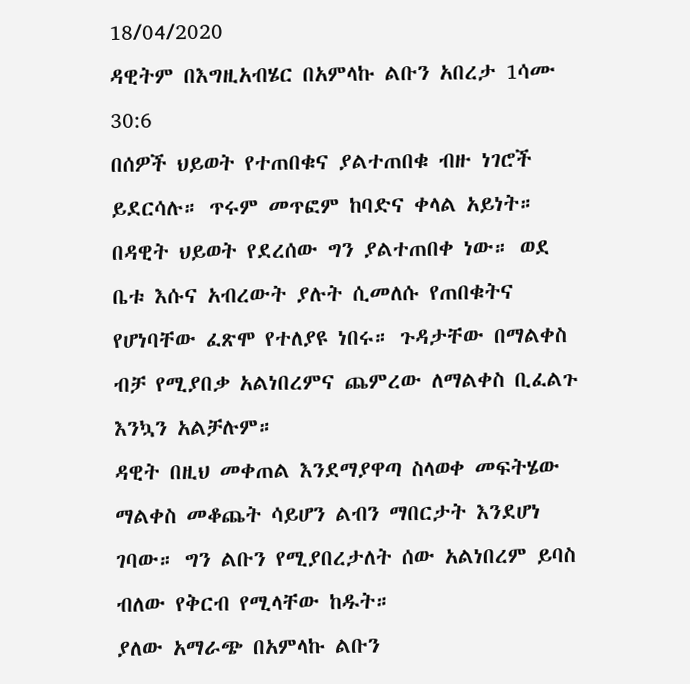18/04/2020
ዳዊትም በእግዚአብሄር በአምላኩ ልቡን አበረታ 1ሳሙ 30:6
በሰዎች ህይወት የተጠበቁና ያልተጠበቁ ብዙ ነገሮች ይደርሳሉ። ጥሩም መጥፎም ከባድና ቀላል አይነት።
በዳዊት ህይወት የደረሰው ግን ያልተጠበቀ ነው። ወደ ቤቱ እሱና አብረውት ያሉት ሲመለሱ የጠበቁትና የሆነባቸው ፈጽሞ የተለያዩ ነበሩ። ጉዳታቸው በማልቀስ ብቻ የሚያበቃ አልነበረምና ጨምረው ለማልቀስ ቢፈልጉ እንኳን አልቻሉም።
ዳዊት በዚህ መቀጠል እንደማያዋጣ ስላወቀ መፍትሄው ማልቀስ መቆጨት ሳይሆን ልብን ማበርታት እንደሆነ ገባው። ግን ልቡን የሚያበረታለት ሰው አልነበረም ይባስ ብለው የቅርብ የሚላቸው ከዱት።
ያለው አማራጭ በአምላኩ ልቡን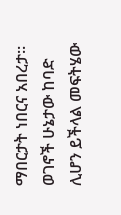ማበርታት ነበርና አበረታ። ወገኖች ሁኔታው ከባድ ሊሆን ይችላል መፍትሄው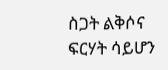ስጋት ልቅሶና ፍርሃት ሳይሆን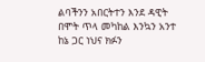ልባችንን አበርትተን እንደ ዳዊት በሞት ጥላ መካከል እንኳን አንተ ከኔ ጋር ነህና ክፉን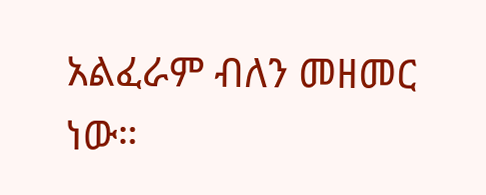አልፈራም ብለን መዘመር ነው።